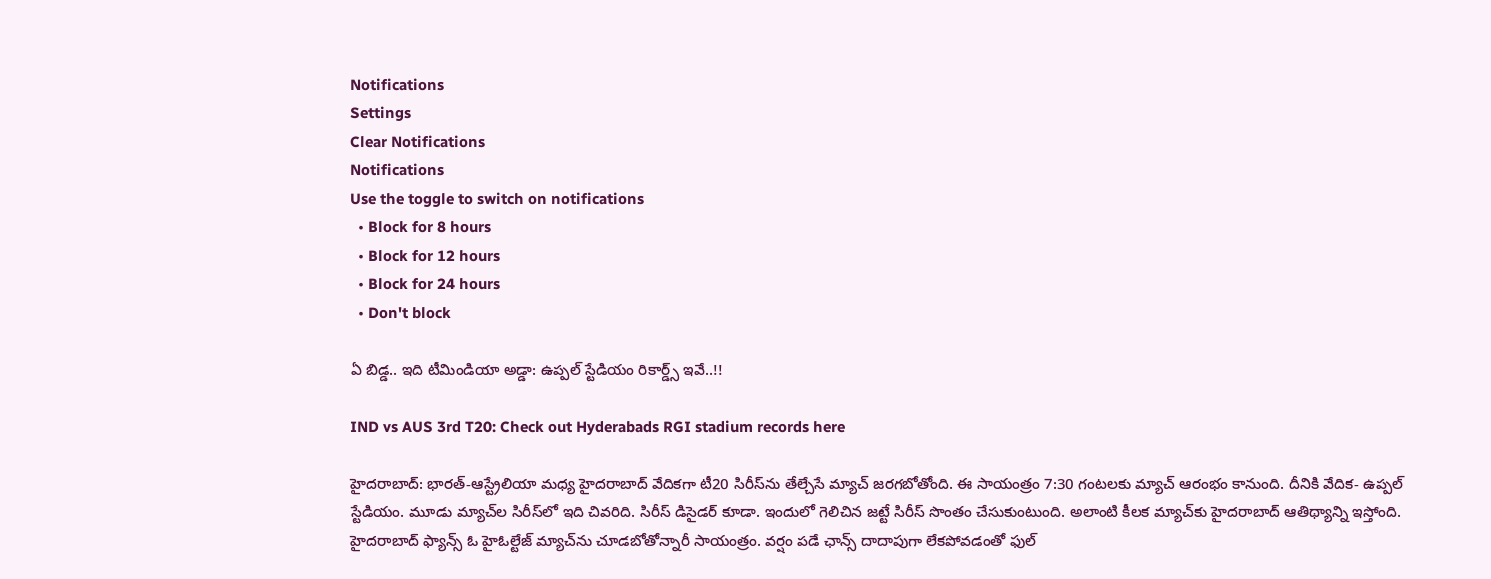Notifications
Settings
Clear Notifications
Notifications
Use the toggle to switch on notifications
  • Block for 8 hours
  • Block for 12 hours
  • Block for 24 hours
  • Don't block

ఏ బిడ్డ.. ఇది టీమిండియా అడ్డా: ఉప్పల్ స్టేడియం రికార్డ్స్ ఇవే..!!

IND vs AUS 3rd T20: Check out Hyderabads RGI stadium records here

హైదరాబాద్: భారత్-ఆస్ట్రేలియా మధ్య హైదరాబాద్ వేదికగా టీ20 సిరీస్‌ను తేల్చేసే మ్యాచ్ జరగబోతోంది. ఈ సాయంత్రం 7:30 గంటలకు మ్యాచ్ ఆరంభం కానుంది. దీనికి వేదిక- ఉప్పల్ స్టేడియం. మూడు మ్యాచ్‌ల సిరీస్‌లో ఇది చివరిది. సిరీస్ డిసైడర్ కూడా. ఇందులో గెలిచిన జట్టే సిరీస్ సొంతం చేసుకుంటుంది. అలాంటి కీలక మ్యాచ్‌కు హైదరాబాద్ ఆతిథ్యాన్ని ఇస్తోంది. హైదరాబాద్ ఫ్యాన్స్ ఓ హైఓల్టేజ్ మ్యాచ్‌ను చూడబోతోన్నారీ సాయంత్రం. వర్షం పడే ఛాన్స్ దాదాపుగా లేకపోవడంతో ఫుల్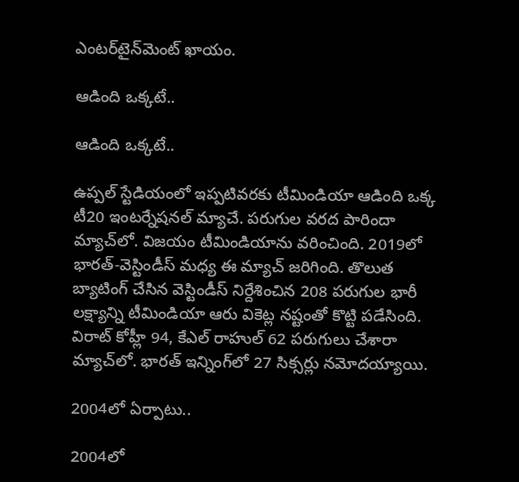ఎంటర్‌టైన్‌మెంట్ ఖాయం.

ఆడింది ఒక్కటే..

ఆడింది ఒక్కటే..

ఉప్పల్ స్టేడియంలో ఇప్పటివరకు టీమిండియా ఆడింది ఒక్క టీ20 ఇంటర్నేషనల్ మ్యాచే. పరుగుల వరద పారిందా మ్యాచ్‌లో. విజయం టీమిండియాను వరించింది. 2019లో భారత్-వెస్టిండీస్ మధ్య ఈ మ్యాచ్ జరిగింది. తొలుత బ్యాటింగ్ చేసిన వెస్టిండీస్ నిర్దేశించిన 208 పరుగుల భారీ లక్ష్యాన్ని టీమిండియా ఆరు వికెట్ల నష్టంతో కొట్టి పడేసింది. విరాట్ కోహ్లీ 94, కేఎల్ రాహుల్ 62 పరుగులు చేశారా మ్యాచ్‌లో. భారత్ ఇన్నింగ్‌లో 27 సిక్సర్లు నమోదయ్యాయి.

2004లో ఏర్పాటు..

2004లో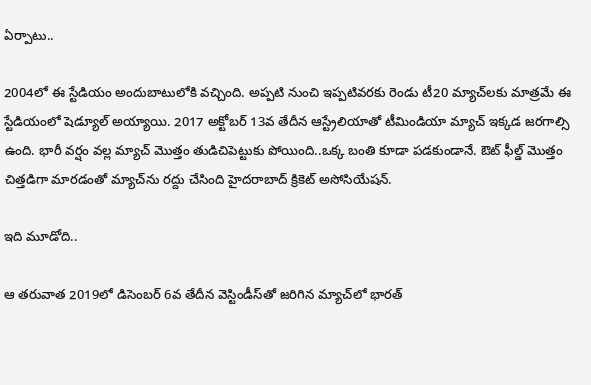ఏర్పాటు..

2004లో ఈ స్టేడియం అందుబాటులోకి వచ్చింది. అప్పటి నుంచి ఇప్పటివరకు రెండు టీ20 మ్యాచ్‌లకు మాత్రమే ఈ స్టేడియంలో షెడ్యూల్ అయ్యాయి. 2017 అక్టోబర్ 13వ తేదీన ఆస్ట్రేలియాతో టీమిండియా మ్యాచ్ ఇక్కడ జరగాల్సి ఉంది. భారీ వర్షం వల్ల మ్యాచ్ మొత్తం తుడిచిపెట్టుకు పోయింది..ఒక్క బంతి కూడా పడకుండానే. ఔట్ ఫీల్డ్ మొత్తం చిత్తడిగా మారడంతో మ్యాచ్‌ను రద్దు చేసింది హైదరాబాద్ క్రికెట్ అసోసియేషన్.

ఇది మూడోది..

ఆ తరువాత 2019లో డిసెంబర్ 6వ తేదీన వెస్టిండీస్‌తో జరిగిన మ్యాచ్‌లో భారత్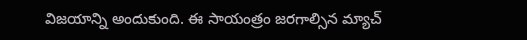విజయాన్ని అందుకుంది. ఈ సాయంత్రం జరగాల్సిన మ్యాచ్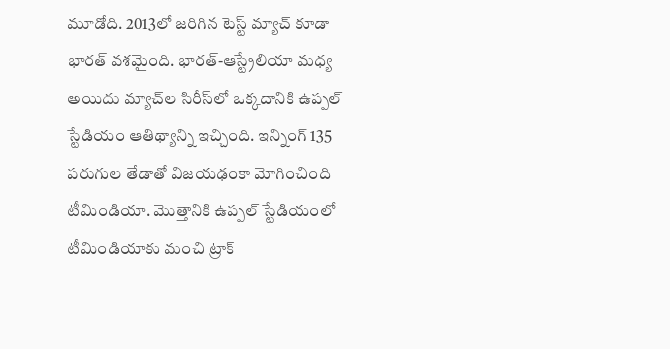మూడోది. 2013లో జరిగిన టెస్ట్ మ్యాచ్ కూడా భారత్ వశమైంది. భారత్-ఆస్ట్రేలియా మధ్య అయిదు మ్యాచ్‌ల సిరీస్‌లో ఒక్కదానికి ఉప్పల్ స్టేడియం ఆతిథ్యాన్ని ఇచ్చింది. ఇన్నింగ్ 135 పరుగుల తేడాతో విజయఢంకా మోగించింది టీమిండియా. మొత్తానికి ఉప్పల్ స్టేడియంలో టీమిండియాకు మంచి ట్రాక్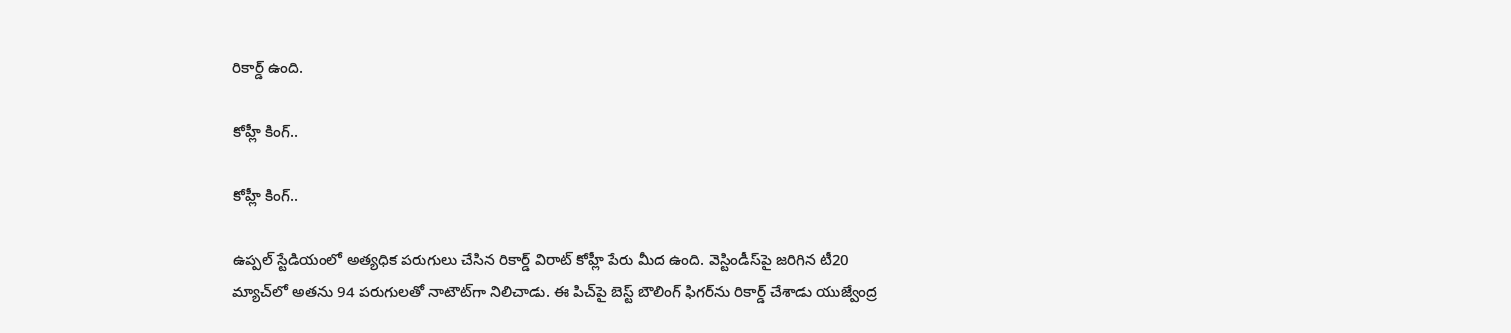రికార్డ్ ఉంది.

కోహ్లీ కింగ్..

కోహ్లీ కింగ్..

ఉప్పల్ స్టేడియంలో అత్యధిక పరుగులు చేసిన రికార్డ్ విరాట్ కోహ్లీ పేరు మీద ఉంది. వెస్టిండీస్‌పై జరిగిన టీ20 మ్యాచ్‌లో అతను 94 పరుగులతో నాటౌట్‌గా నిలిచాడు. ఈ పిచ్‌పై బెస్ట్ బౌలింగ్ ఫిగర్‌ను రికార్డ్ చేశాడు యుజ్వేంద్ర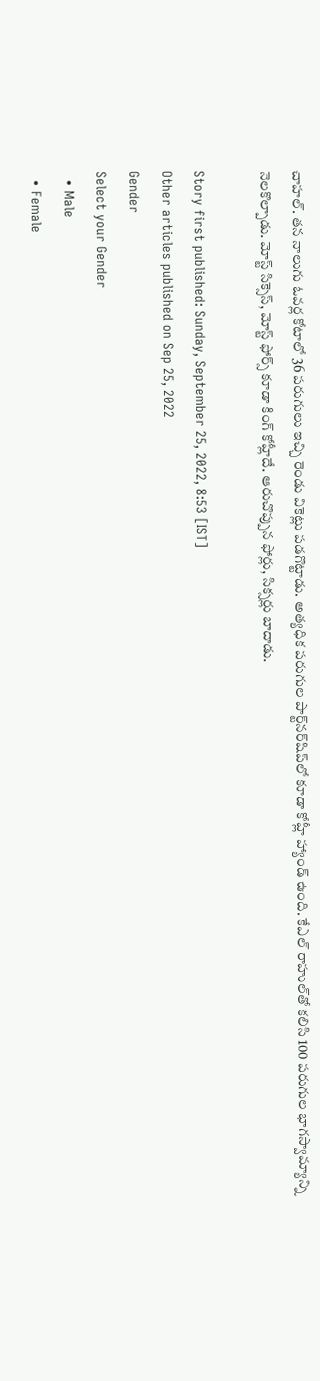చాహల్‌. తన నాలుగు ఓవర్ల కోటాలో 36 పరుగులు ఇచ్చి రెండు వికెట్లు పడగొట్టాడు. అత్యధిక పరుగుల పార్ట్‌నర్‌షిప్‌లో కూడా కోహ్లీ హ్యాండ్ ఉంది. కేఎల్ రాహుల్‌తో కలిసి 100 పరుగుల భాగస్వామ్యాన్ని నెలకొల్పాడు. మోస్ట్ సిక్సెస్, మోస్ట్ ఫోర్స్ కూడా కింగ్ కోహ్లీదే. ఆరుచొప్పున ఫోర్లు, సిక్సర్లు బాదాడు.

Story first published: Sunday, September 25, 2022, 8:53 [IST]
Other articles published on Sep 25, 2022
Gender
Select your Gender
  • Male
  • Female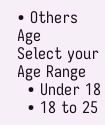• Others
Age
Select your Age Range
  • Under 18
  • 18 to 25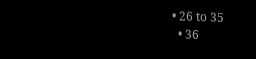• 26 to 35
  • 36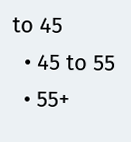to 45
  • 45 to 55
  • 55+